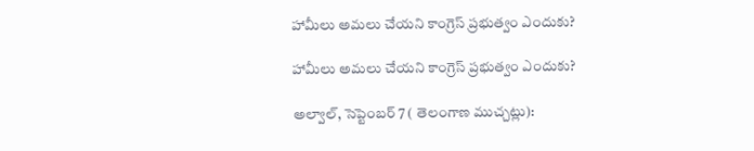హామీలు అమలు చేయని కాంగ్రెస్ ప్రభుత్వం ఎందుకు?

హామీలు అమలు చేయని కాంగ్రెస్ ప్రభుత్వం ఎందుకు?

అల్వాల్, సెప్టెంబర్ 7 ( తెలంగాణ ముచ్చట్లు):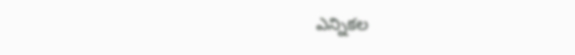ఎన్నికల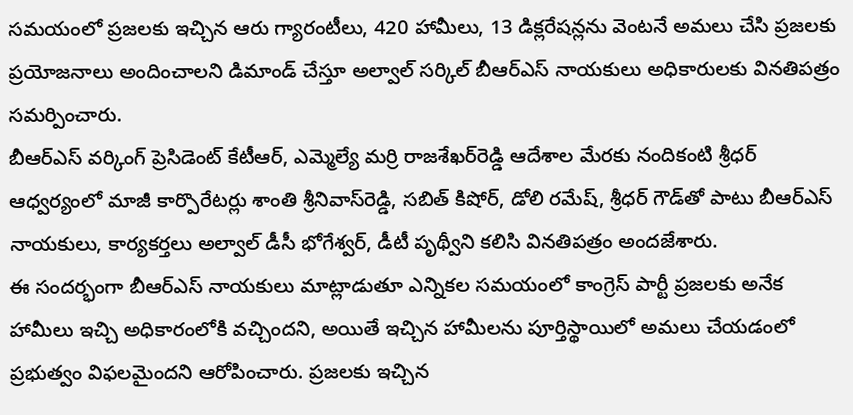సమయంలో ప్రజలకు ఇచ్చిన ఆరు గ్యారంటీలు, 420 హామీలు, 13 డిక్లరేషన్లను వెంటనే అమలు చేసి ప్రజలకు ప్రయోజనాలు అందించాలని డిమాండ్ చేస్తూ అల్వాల్ సర్కిల్ బీఆర్‌ఎస్ నాయకులు అధికారులకు వినతిపత్రం సమర్పించారు.
బీఆర్‌ఎస్ వర్కింగ్ ప్రెసిడెంట్ కేటీఆర్, ఎమ్మెల్యే మర్రి రాజశేఖర్‌రెడ్డి ఆదేశాల మేరకు నందికంటి శ్రీధర్ ఆధ్వర్యంలో మాజీ కార్పొరేటర్లు శాంతి శ్రీనివాస్‌రెడ్డి, సబిత్ కిషోర్, డోలి రమేష్, శ్రీధర్ గౌడ్‌తో పాటు బీఆర్‌ఎస్ నాయకులు, కార్యకర్తలు అల్వాల్ డీసీ భోగేశ్వర్, డీటీ పృథ్వీని కలిసి వినతిపత్రం అందజేశారు.
ఈ సందర్భంగా బీఆర్‌ఎస్ నాయకులు మాట్లాడుతూ ఎన్నికల సమయంలో కాంగ్రెస్ పార్టీ ప్రజలకు అనేక హామీలు ఇచ్చి అధికారంలోకి వచ్చిందని, అయితే ఇచ్చిన హామీలను పూర్తిస్థాయిలో అమలు చేయడంలో ప్రభుత్వం విఫలమైందని ఆరోపించారు. ప్రజలకు ఇచ్చిన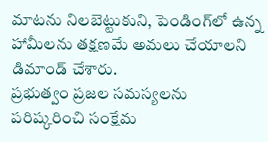మాటను నిలబెట్టుకుని, పెండింగ్‌లో ఉన్న హామీలను తక్షణమే అమలు చేయాలని డిమాండ్ చేశారు.
ప్రభుత్వం ప్రజల సమస్యలను పరిష్కరించి సంక్షేమ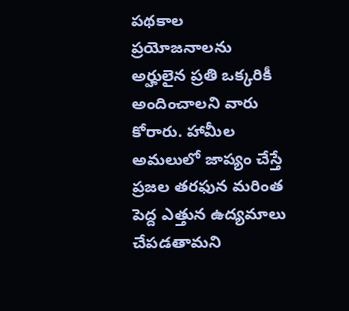పథకాల ప్రయోజనాలను అర్హులైన ప్రతి ఒక్కరికీ అందించాలని వారు కోరారు. హామీల అమలులో జాప్యం చేస్తే ప్రజల తరఫున మరింత పెద్ద ఎత్తున ఉద్యమాలు చేపడతామని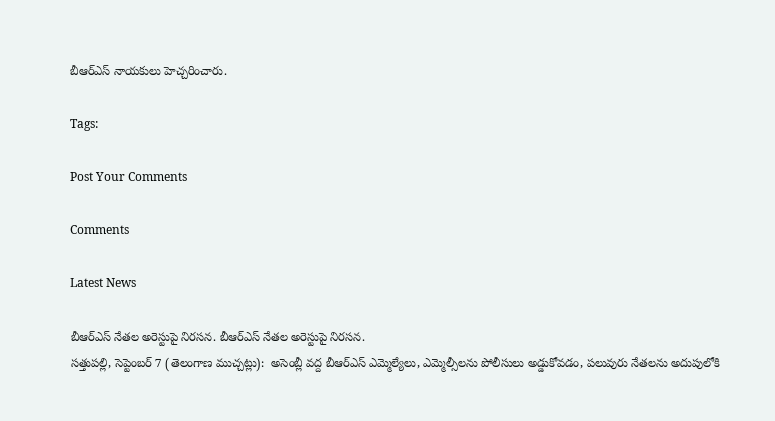బీఆర్‌ఎస్ నాయకులు హెచ్చరించారు.

Tags:

Post Your Comments

Comments

Latest News

బీఆర్ఎస్ నేతల అరెస్టుపై నిరసన. బీఆర్ఎస్ నేతల అరెస్టుపై నిరసన.
సత్తుపల్లి, సెప్టెంబర్ 7 (తెలంగాణ ముచ్చట్లు):  అసెంబ్లీ వద్ద బీఆర్ఎస్ ఎమ్మెల్యేలు, ఎమ్మెల్సీలను పోలీసులు అడ్డుకోవడం, పలువురు నేతలను అదుపులోకి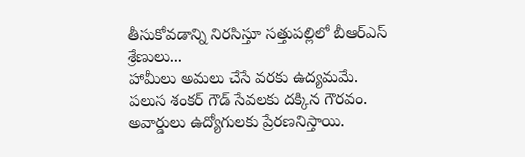తీసుకోవడాన్ని నిరసిస్తూ సత్తుపల్లిలో బీఆర్ఎస్ శ్రేణులు...
హామీలు అమలు చేసే వరకు ఉద్యమమే.
పలుస శంకర్ గౌడ్ సేవలకు దక్కిన గౌరవం.
అవార్డులు ఉద్యోగులకు ప్రేరణనిస్తాయి.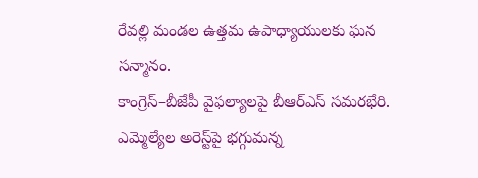రేవల్లి మండల ఉత్తమ ఉపాధ్యాయులకు ఘన సన్మానం.
కాంగ్రెస్–బీజేపీ వైఫల్యాలపై బీఆర్ఎస్ సమరభేరి.
ఎమ్మెల్యేల అరెస్ట్‌పై భగ్గుమన్న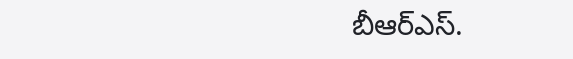బీఆర్ఎస్.